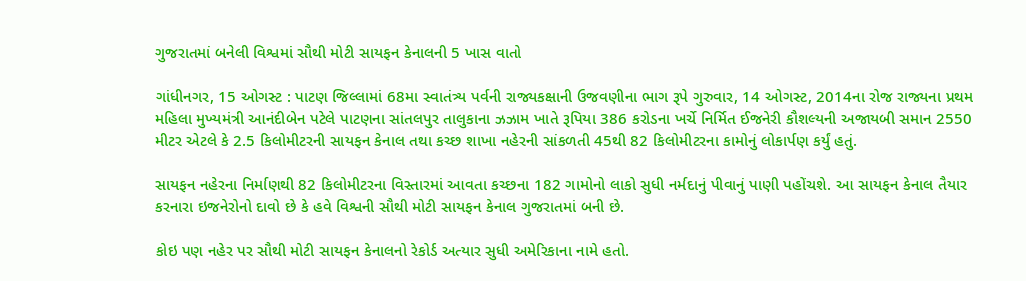ગુજરાતમાં બનેલી વિશ્વમાં સૌથી મોટી સાયફન કેનાલની 5 ખાસ વાતો

ગાંધીનગર, 15 ઓગસ્ટ : પાટણ જિલ્લામાં 68મા સ્વાતંત્ર્ય પર્વની રાજ્યકક્ષાની ઉજવણીના ભાગ રૂપે ગુરુવાર, 14 ઓગસ્ટ, 2014ના રોજ રાજ્યના પ્રથમ મહિલા મુખ્યમંત્રી આનંદીબેન પટેલે પાટણના સાંતલપુર તાલુકાના ઝઝામ ખાતે રૂપિયા 386 કરોડના ખર્ચે નિર્મિત ઈજનેરી કૌશલ્યની અજાયબી સમાન 2550 મીટર એટલે કે 2.5 કિલોમીટરની સાયફન કેનાલ તથા કચ્છ શાખા નહેરની સાંકળતી 45થી 82 કિલોમીટરના કામોનું લોકાર્પણ કર્યું હતું.

સાયફન નહેરના નિર્માણથી 82 કિલોમીટરના વિસ્તારમાં આવતા કચ્છના 182 ગામોનો લાકો સુધી નર્મદાનું પીવાનું પાણી પહોંચશે. આ સાયફન કેનાલ તૈયાર કરનારા ઇજનેરોનો દાવો છે કે હવે વિશ્વની સૌથી મોટી સાયફન કેનાલ ગુજરાતમાં બની છે.

કોઇ પણ નહેર પર સૌથી મોટી સાયફન કેનાલનો રેકોર્ડ અત્યાર સુધી અમેરિકાના નામે હતો.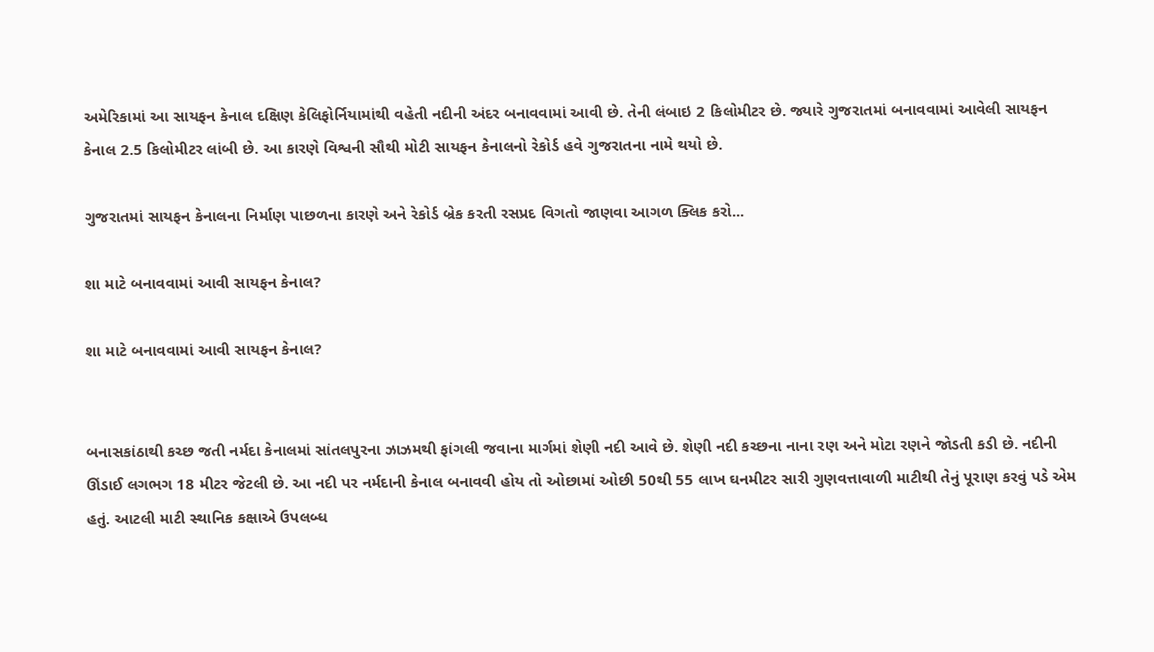અમેરિકામાં આ સાયફન કેનાલ દક્ષિણ કેલિફોર્નિયામાંથી વહેતી નદીની અંદર બનાવવામાં આવી છે. તેની લંબાઇ 2 કિલોમીટર છે. જ્યારે ગુજરાતમાં બનાવવામાં આવેલી સાયફન કેનાલ 2.5 કિલોમીટર લાંબી છે. આ કારણે વિશ્વની સૌથી મોટી સાયફન કેનાલનો રેકોર્ડ હવે ગુજરાતના નામે થયો છે.

ગુજરાતમાં સાયફન કેનાલના નિર્માણ પાછળના કારણે અને રેકોર્ડ બ્રેક કરતી રસપ્રદ વિગતો જાણવા આગળ ક્લિક કરો...

શા માટે બનાવવામાં આવી સાયફન કેનાલ?

શા માટે બનાવવામાં આવી સાયફન કેનાલ?


બનાસકાંઠાથી કચ્છ જતી નર્મદા કેનાલમાં સાંતલપુરના ઝાઝમથી ફાંગલી જવાના માર્ગમાં શેણી નદી આવે છે. શેણી નદી કચ્છના નાના રણ અને મોટા રણને જોડતી કડી છે. નદીની ઊંડાઈ લગભગ 18 મીટર જેટલી છે. આ નદી પર નર્મદાની કેનાલ બનાવવી હોય તો ઓછામાં ઓછી 50થી 55 લાખ ઘનમીટર સારી ગુણવત્તાવાળી માટીથી તેનું પૂરાણ કરવું પડે એમ હતું. આટલી માટી સ્થાનિક કક્ષાએ ઉપલબ્ધ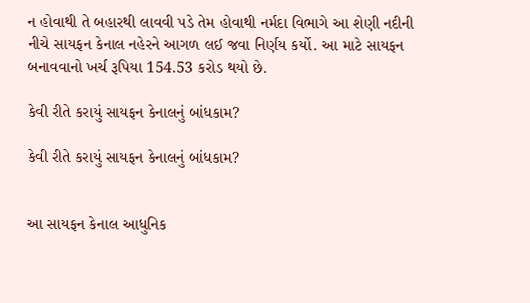ન હોવાથી તે બહારથી લાવવી પડે તેમ હોવાથી નર્મદા વિભાગે આ શેણી નદીની નીચે સાયફન કેનાલ નહેરને આગળ લઈ જવા નિર્ણય કર્યો. આ માટે સાયફન બનાવવાનો ખર્ચ રૂપિયા 154.53 કરોડ થયો છે.

કેવી રીતે કરાયું સાયફન કેનાલનું બાંધકામ?

કેવી રીતે કરાયું સાયફન કેનાલનું બાંધકામ?


આ સાયફન કેનાલ આધુનિક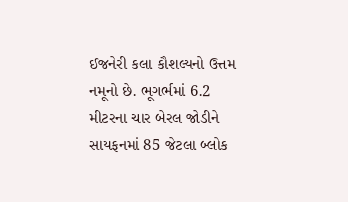ઈજનેરી કલા કૌશલ્યનો ઉત્તમ નમૂનો છે. ભૂગર્ભમાં 6.2 મીટરના ચાર બેરલ જોડીને સાયફનમાં 85 જેટલા બ્લોક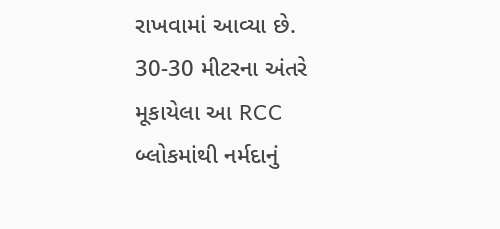રાખવામાં આવ્યા છે. 30-30 મીટરના અંતરે મૂકાયેલા આ RCC બ્લોકમાંથી નર્મદાનું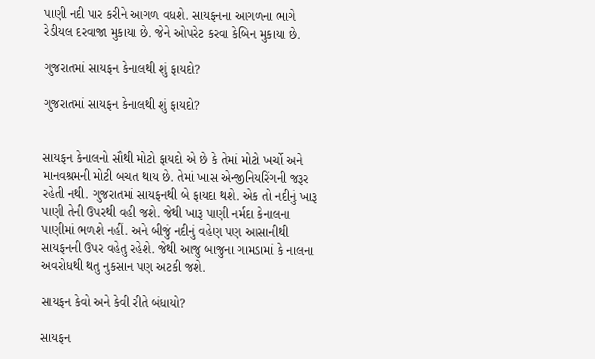પાણી નદી પાર કરીને આગળ વધશે. સાયફનના આગળના ભાગે રેડીયલ દરવાજા મુકાયા છે. જેને ઓપરેટ કરવા કેબિન મુકાયા છે.

ગુજરાતમાં સાયફન કેનાલથી શું ફાયદો?

ગુજરાતમાં સાયફન કેનાલથી શું ફાયદો?


સાયફન કેનાલનો સૌથી મોટો ફાયદો એ છે કે તેમાં મોટો ખર્ચો અને માનવશ્રમની મોટી બચત થાય છે. તેમાં ખાસ એન્જીનિયરિંગની જરૂર રહેતી નથી. ગુજરાતમાં સાયફનથી બે ફાયદા થશે. એક તો નદીનું ખારૂ પાણી તેની ઉપરથી વહી જશે. જેથી ખારૂ પાણી નર્મદા કેનાલના પાણીમાં ભળશે નહીં. અને બીજું નદીનું વહેણ પણ આસાનીથી સાયફનની ઉપર વહેતુ રહેશે. જેથી આજુ બાજુના ગામડામાં કે નાલના અવરોધથી થતુ નુકસાન પણ અટકી જશે.

સાયફન કેવો અને કેવી રીતે બંધાયો?

સાયફન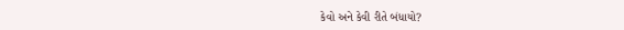કેવો અને કેવી રીતે બંધાયો?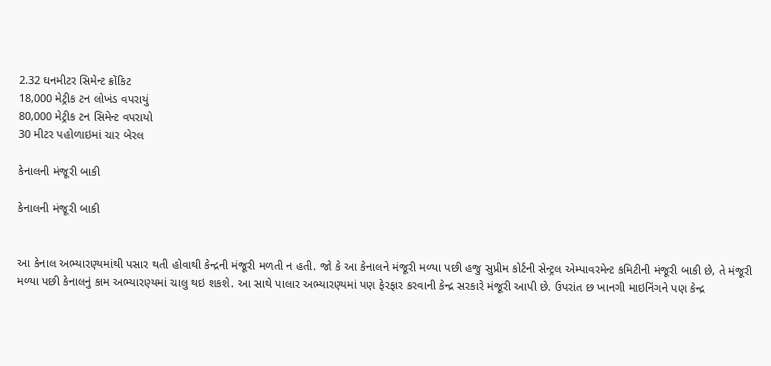2.32 ઘનમીટર સિમેન્ટ ક્રોંકિટ
18,000 મેટ્રીક ટન લોખંડ વપરાયું
80,000 મેટ્રીક ટન સિમેન્ટ વપરાયો
30 મીટર પહોળાઇમાં ચાર બેરલ

કેનાલની મંજૂરી બાકી

કેનાલની મંજૂરી બાકી


આ કેનાલ અભ્યારણ્યમાંથી પસાર થતી હોવાથી કેન્દ્રની મંજૂરી મળતી ન હતી. જો કે આ કેનાલને મંજૂરી મળ્યા પછી હજુ સુપ્રીમ કોર્ટની સેન્ટ્રલ એમ્પાવરમેન્ટ કમિટીની મંજૂરી બાકી છે, તે મંજૂરી મળ્યા પછી કેનાલનું કામ અભ્યારણ્યમાં ચાલુ થઇ શકશે. આ સાથે પાલાર અભ્યારણ્યમાં પણ ફેરફાર કરવાની કેન્દ્ર સરકારે મંજૂરી આપી છે. ઉપરાંત છ ખાનગી માઇનિંગને પણ કેન્દ્ર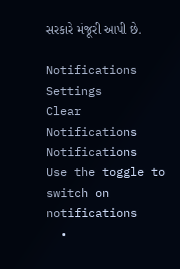સરકારે મંજૂરી આપી છે.

Notifications
Settings
Clear Notifications
Notifications
Use the toggle to switch on notifications
  •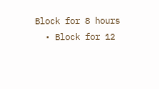Block for 8 hours
  • Block for 12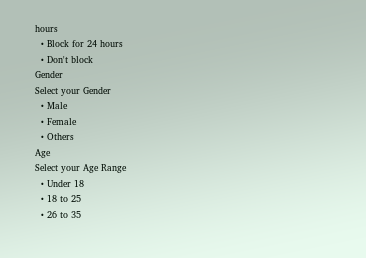hours
  • Block for 24 hours
  • Don't block
Gender
Select your Gender
  • Male
  • Female
  • Others
Age
Select your Age Range
  • Under 18
  • 18 to 25
  • 26 to 35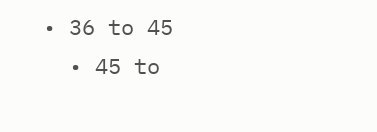• 36 to 45
  • 45 to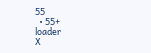55
  • 55+
loader
X